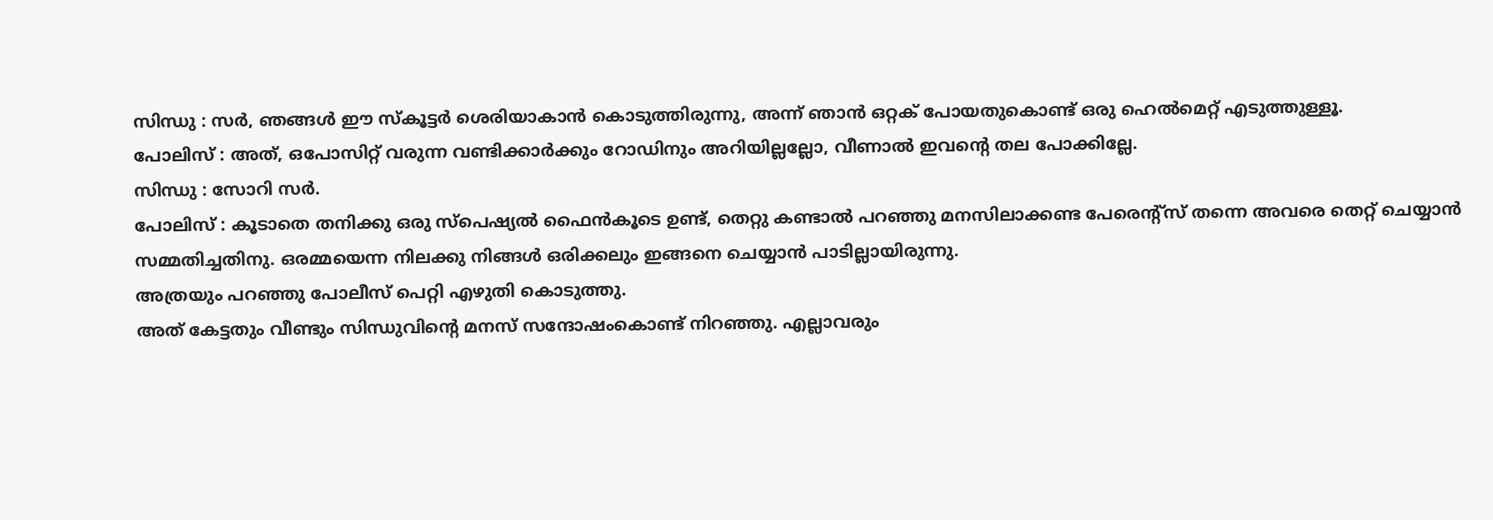സിന്ധു : സർ, ഞങ്ങൾ ഈ സ്കൂട്ടർ ശെരിയാകാൻ കൊടുത്തിരുന്നു, അന്ന് ഞാൻ ഒറ്റക് പോയതുകൊണ്ട് ഒരു ഹെൽമെറ്റ് എടുത്തുള്ളൂ.
പോലിസ് : അത്, ഒപോസിറ്റ് വരുന്ന വണ്ടിക്കാർക്കും റോഡിനും അറിയില്ലല്ലോ, വീണാൽ ഇവന്റെ തല പോക്കില്ലേ.
സിന്ധു : സോറി സർ.
പോലിസ് : കൂടാതെ തനിക്കു ഒരു സ്പെഷ്യൽ ഫൈൻകൂടെ ഉണ്ട്, തെറ്റു കണ്ടാൽ പറഞ്ഞു മനസിലാക്കണ്ട പേരെന്റ്സ് തന്നെ അവരെ തെറ്റ് ചെയ്യാൻ സമ്മതിച്ചതിനു. ഒരമ്മയെന്ന നിലക്കു നിങ്ങൾ ഒരിക്കലും ഇങ്ങനെ ചെയ്യാൻ പാടില്ലായിരുന്നു.
അത്രയും പറഞ്ഞു പോലീസ് പെറ്റി എഴുതി കൊടുത്തു.
അത് കേട്ടതും വീണ്ടും സിന്ധുവിന്റെ മനസ് സന്ദോഷംകൊണ്ട് നിറഞ്ഞു. എല്ലാവരും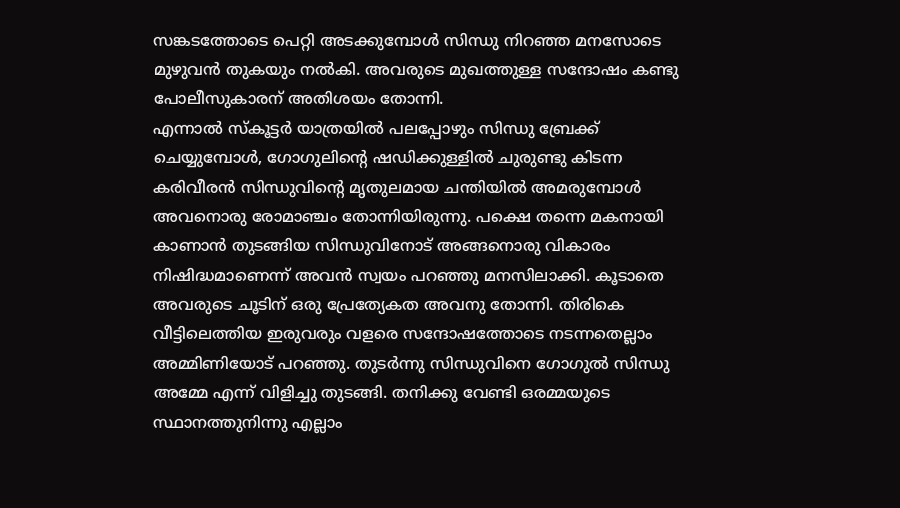സങ്കടത്തോടെ പെറ്റി അടക്കുമ്പോൾ സിന്ധു നിറഞ്ഞ മനസോടെ മുഴുവൻ തുകയും നൽകി. അവരുടെ മുഖത്തുള്ള സന്ദോഷം കണ്ടു പോലീസുകാരന് അതിശയം തോന്നി.
എന്നാൽ സ്കൂട്ടർ യാത്രയിൽ പലപ്പോഴും സിന്ധു ബ്രേക്ക് ചെയ്യുമ്പോൾ, ഗോഗുലിന്റെ ഷഡിക്കുള്ളിൽ ചുരുണ്ടു കിടന്ന കരിവീരൻ സിന്ധുവിന്റെ മൃതുലമായ ചന്തിയിൽ അമരുമ്പോൾ അവനൊരു രോമാഞ്ചം തോന്നിയിരുന്നു. പക്ഷെ തന്നെ മകനായി കാണാൻ തുടങ്ങിയ സിന്ധുവിനോട് അങ്ങനൊരു വികാരം നിഷിദ്ധമാണെന്ന് അവൻ സ്വയം പറഞ്ഞു മനസിലാക്കി. കൂടാതെ അവരുടെ ചൂടിന് ഒരു പ്രേത്യേകത അവനു തോന്നി. തിരികെ വീട്ടിലെത്തിയ ഇരുവരും വളരെ സന്ദോഷത്തോടെ നടന്നതെല്ലാം അമ്മിണിയോട് പറഞ്ഞു. തുടർന്നു സിന്ധുവിനെ ഗോഗുൽ സിന്ധു അമ്മേ എന്ന് വിളിച്ചു തുടങ്ങി. തനിക്കു വേണ്ടി ഒരമ്മയുടെ സ്ഥാനത്തുനിന്നു എല്ലാം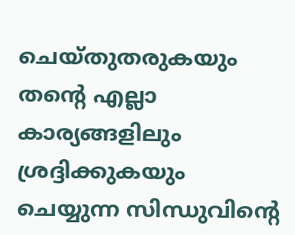ചെയ്തുതരുകയും തന്റെ എല്ലാ കാര്യങ്ങളിലും ശ്രദ്ദിക്കുകയും ചെയ്യുന്ന സിന്ധുവിന്റെ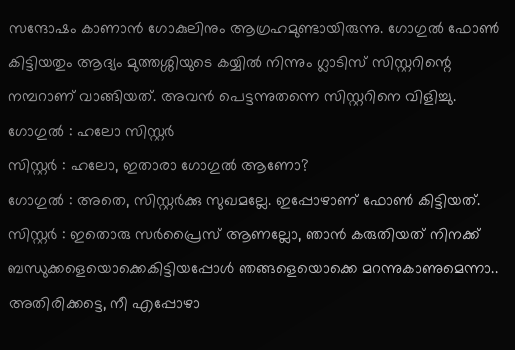സന്ദോഷം കാണാൻ ഗോകുലിനും ആഗ്രഹമുണ്ടായിരുന്നു. ഗോഗുൽ ഫോൺ കിട്ടിയതും ആദ്യം മുത്തശ്ശിയുടെ കയ്യിൽ നിന്നും ഗ്ലാടിസ് സിസ്റ്ററിന്റെ നമ്പറാണ് വാങ്ങിയത്. അവൻ പെട്ടന്നുതന്നെ സിസ്റ്ററിനെ വിളിച്ചു.
ഗോഗുൽ : ഹലോ സിസ്റ്റർ
സിസ്റ്റർ : ഹലോ, ഇതാരാ ഗോഗുൽ ആണോ?
ഗോഗുൽ : അതെ, സിസ്റ്റർക്കു സുഖമല്ലേ. ഇപ്പോഴാണ് ഫോൺ കിട്ടിയത്.
സിസ്റ്റർ : ഇതൊരു സർപ്രൈസ് ആണല്ലോ, ഞാൻ കരുതിയത് നിനക്ക് ബന്ധുക്കളെയൊക്കെകിട്ടിയപ്പോൾ ഞങ്ങളെയൊക്കെ മറന്നുകാണുമെന്നാ.. അതിരിക്കട്ടെ, നീ എപ്പോഴാ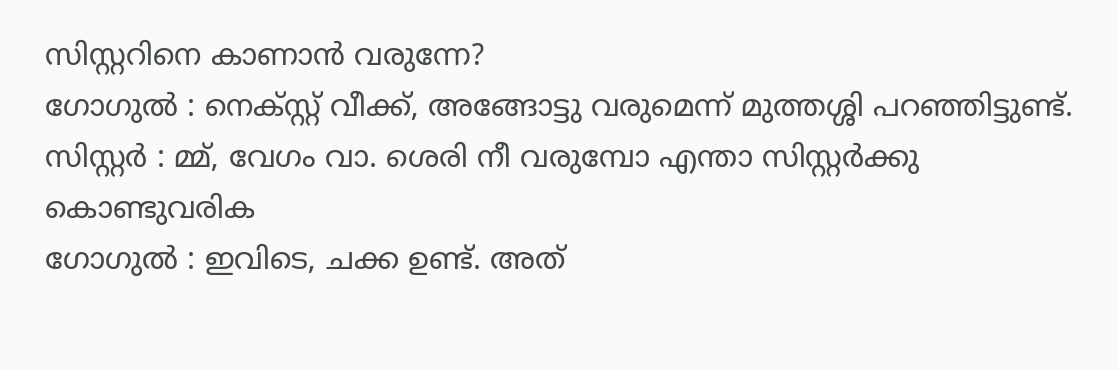സിസ്റ്ററിനെ കാണാൻ വരുന്നേ?
ഗോഗുൽ : നെക്സ്റ്റ് വീക്ക്, അങ്ങോട്ടു വരുമെന്ന് മുത്തശ്ശി പറഞ്ഞിട്ടുണ്ട്.
സിസ്റ്റർ : മ്മ്, വേഗം വാ. ശെരി നീ വരുമ്പോ എന്താ സിസ്റ്റർക്കു കൊണ്ടുവരിക
ഗോഗുൽ : ഇവിടെ, ചക്ക ഉണ്ട്. അത്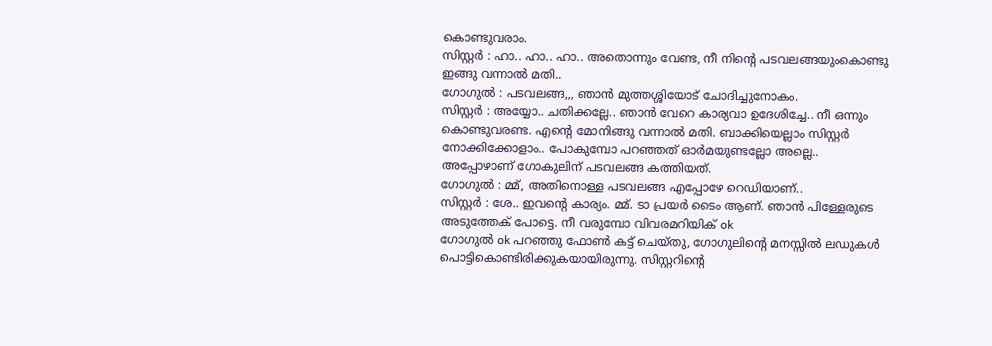കൊണ്ടുവരാം.
സിസ്റ്റർ : ഹാ.. ഹാ.. ഹാ.. അതൊന്നും വേണ്ട, നീ നിന്റെ പടവലങ്ങയുംകൊണ്ടു ഇങ്ങു വന്നാൽ മതി..
ഗോഗുൽ : പടവലങ്ങ,,, ഞാൻ മുത്തശ്ശിയോട് ചോദിച്ചുനോകം.
സിസ്റ്റർ : അയ്യോ.. ചതിക്കല്ലേ.. ഞാൻ വേറെ കാര്യവാ ഉദേശിച്ചേ.. നീ ഒന്നും കൊണ്ടുവരണ്ട. എന്റെ മോനിങ്ങു വന്നാൽ മതി. ബാക്കിയെല്ലാം സിസ്റ്റർ നോക്കിക്കോളാം.. പോകുമ്പോ പറഞ്ഞത് ഓർമയുണ്ടല്ലോ അല്ലെ..
അപ്പോഴാണ് ഗോകുലിന് പടവലങ്ങ കത്തിയത്.
ഗോഗുൽ : മ്മ്, അതിനൊള്ള പടവലങ്ങ എപ്പോഴേ റെഡിയാണ്..
സിസ്റ്റർ : ശേ.. ഇവന്റെ കാര്യം. മ്മ്. ടാ പ്രയർ ടൈം ആണ്. ഞാൻ പിള്ളേരുടെ അടുത്തേക് പോട്ടെ. നീ വരുമ്പോ വിവരമറിയിക് ok
ഗോഗുൽ ok പറഞ്ഞു ഫോൺ കട്ട് ചെയ്തു, ഗോഗുലിന്റെ മനസ്സിൽ ലഡുകൾ പൊട്ടികൊണ്ടിരിക്കുകയായിരുന്നു. സിസ്റ്ററിന്റെ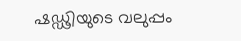ഷഡ്ഢിയുടെ വലുപ്പം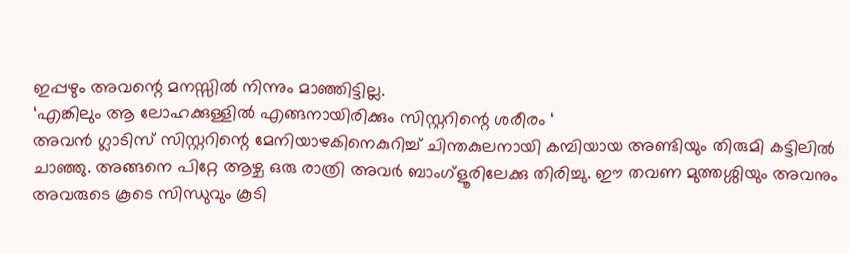ഇപ്പഴും അവന്റെ മനസ്സിൽ നിന്നും മാഞ്ഞിട്ടില്ല.
‘എങ്കിലും ആ ലോഹക്കുള്ളിൽ എങ്ങനായിരിക്കും സിസ്റ്ററിന്റെ ശരീരം ‘
അവൻ ഗ്ലാടിസ് സിസ്റ്ററിന്റെ മേനിയാഴകിനെകുറിച്ച് ചിന്തകുലനായി കമ്പിയായ അണ്ടിയും തിരുമി കട്ടിലിൽ ചാഞ്ഞു. അങ്ങനെ പിറ്റേ ആഴ്ച ഒരു രാത്രി അവർ ബാംഗ്ളൂരിലേക്കു തിരിച്ചു. ഈ തവണ മുത്തശ്ശിയും അവനും അവരുടെ കൂടെ സിന്ധുവും കൂടി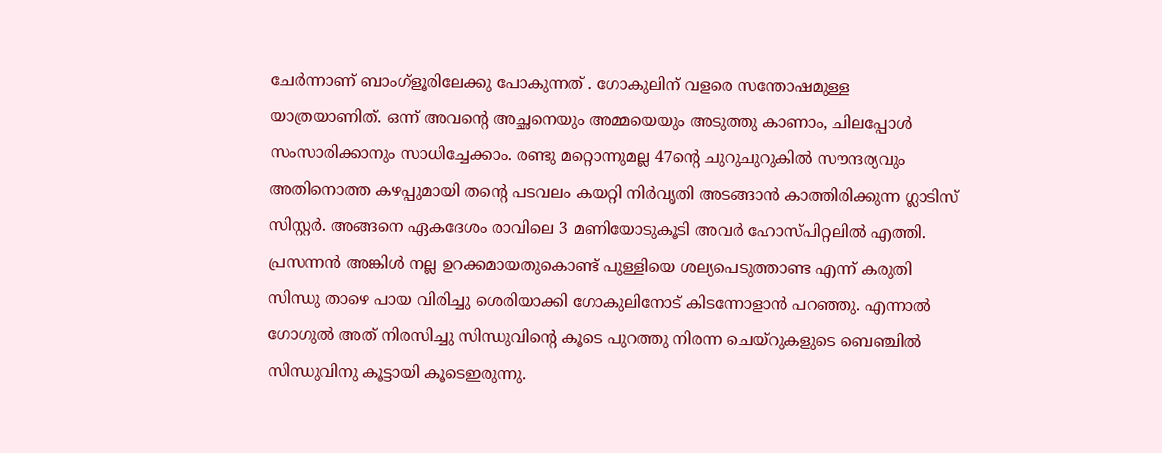ചേർന്നാണ് ബാംഗ്ളൂരിലേക്കു പോകുന്നത് . ഗോകുലിന് വളരെ സന്തോഷമുള്ള യാത്രയാണിത്. ഒന്ന് അവന്റെ അച്ഛനെയും അമ്മയെയും അടുത്തു കാണാം, ചിലപ്പോൾ സംസാരിക്കാനും സാധിച്ചേക്കാം. രണ്ടു മറ്റൊന്നുമല്ല 47ന്റെ ചുറുചുറുകിൽ സൗന്ദര്യവും അതിനൊത്ത കഴപ്പുമായി തന്റെ പടവലം കയറ്റി നിർവൃതി അടങ്ങാൻ കാത്തിരിക്കുന്ന ഗ്ലാടിസ് സിസ്റ്റർ. അങ്ങനെ ഏകദേശം രാവിലെ 3 മണിയോടുകൂടി അവർ ഹോസ്പിറ്റലിൽ എത്തി. പ്രസന്നൻ അങ്കിൾ നല്ല ഉറക്കമായതുകൊണ്ട് പുള്ളിയെ ശല്യപെടുത്താണ്ട എന്ന് കരുതി സിന്ധു താഴെ പായ വിരിച്ചു ശെരിയാക്കി ഗോകുലിനോട് കിടന്നോളാൻ പറഞ്ഞു. എന്നാൽ ഗോഗുൽ അത് നിരസിച്ചു സിന്ധുവിന്റെ കൂടെ പുറത്തു നിരന്ന ചെയ്റുകളുടെ ബെഞ്ചിൽ സിന്ധുവിനു കൂട്ടായി കൂടെഇരുന്നു.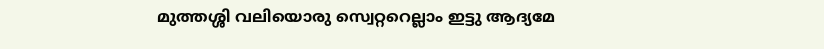മുത്തശ്ശി വലിയൊരു സ്വെറ്ററെല്ലാം ഇട്ടു ആദ്യമേ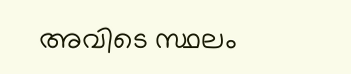അവിടെ സ്ഥലം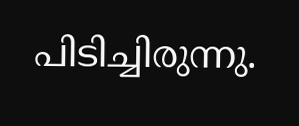പിടിച്ചിരുന്നു.